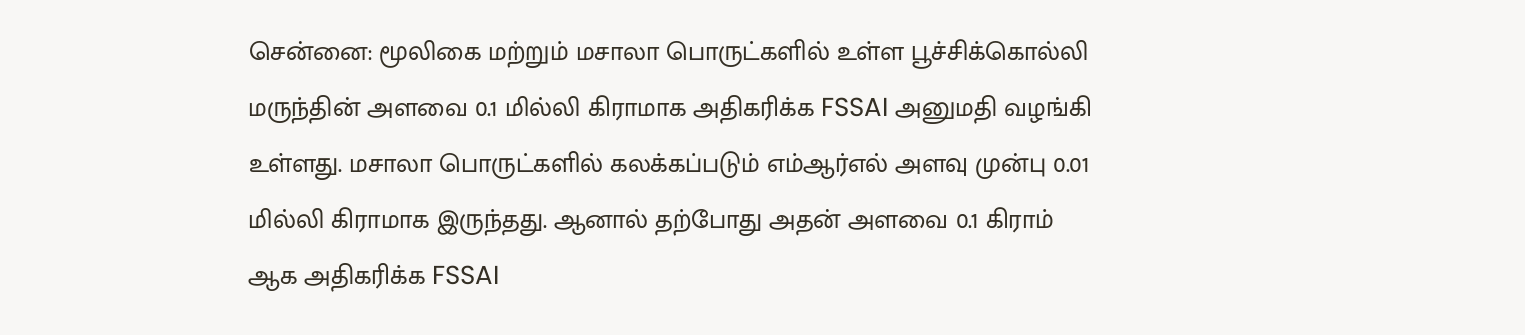சென்னை: மூலிகை மற்றும் மசாலா பொருட்களில் உள்ள பூச்சிக்கொல்லி மருந்தின் அளவை 0.1 மில்லி கிராமாக அதிகரிக்க FSSAI அனுமதி வழங்கி உள்ளது. மசாலா பொருட்களில் கலக்கப்படும் எம்ஆர்எல் அளவு முன்பு 0.01 மில்லி கிராமாக இருந்தது. ஆனால் தற்போது அதன் அளவை 0.1 கிராம் ஆக அதிகரிக்க FSSAI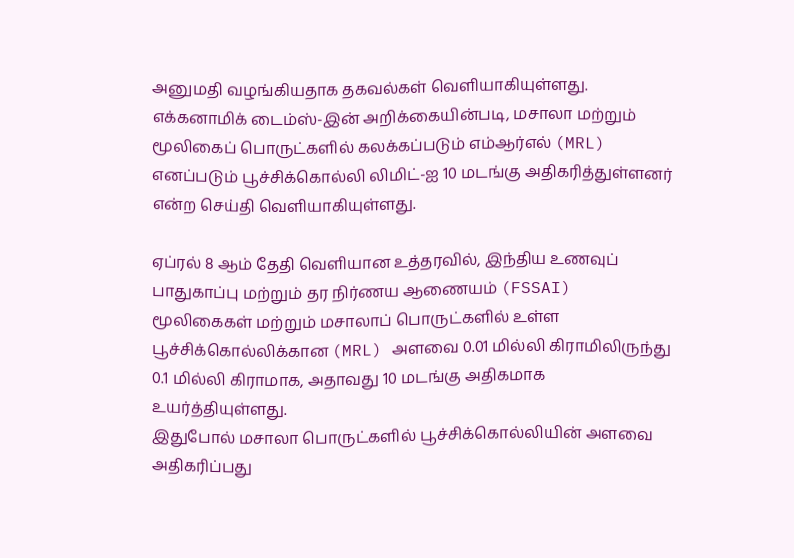அனுமதி வழங்கியதாக தகவல்கள் வெளியாகியுள்ளது.
எக்கனாமிக் டைம்ஸ்-இன் அறிக்கையின்படி, மசாலா மற்றும் மூலிகைப் பொருட்களில் கலக்கப்படும் எம்ஆர்எல் (MRL) எனப்படும் பூச்சிக்கொல்லி லிமிட்-ஐ 10 மடங்கு அதிகரித்துள்ளனர் என்ற செய்தி வெளியாகியுள்ளது.

ஏப்ரல் 8 ஆம் தேதி வெளியான உத்தரவில், இந்திய உணவுப் பாதுகாப்பு மற்றும் தர நிர்ணய ஆணையம் (FSSAI) மூலிகைகள் மற்றும் மசாலாப் பொருட்களில் உள்ள பூச்சிக்கொல்லிக்கான (MRL) அளவை 0.01 மில்லி கிராமிலிருந்து 0.1 மில்லி கிராமாக, அதாவது 10 மடங்கு அதிகமாக உயர்த்தியுள்ளது.
இதுபோல் மசாலா பொருட்களில் பூச்சிக்கொல்லியின் அளவை அதிகரிப்பது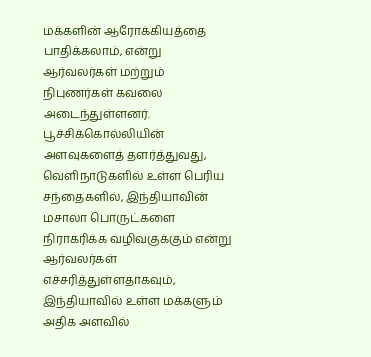மக்களின் ஆரோக்கியத்தை பாதிக்கலாம், என்று ஆர்வலர்கள் மற்றும் நிபுணர்கள் கவலை அடைந்துள்ளனர்.
பூச்சிக்கொல்லியின் அளவுகளைத் தளர்த்துவது, வெளிநாடுகளில் உள்ள பெரிய சந்தைகளில், இந்தியாவின் மசாலா பொருட்களை நிராகரிக்க வழிவகுக்கும் என்று ஆர்வலர்கள் எச்சரித்துள்ளதாகவும், இந்தியாவில் உள்ள மக்களும் அதிக அளவில்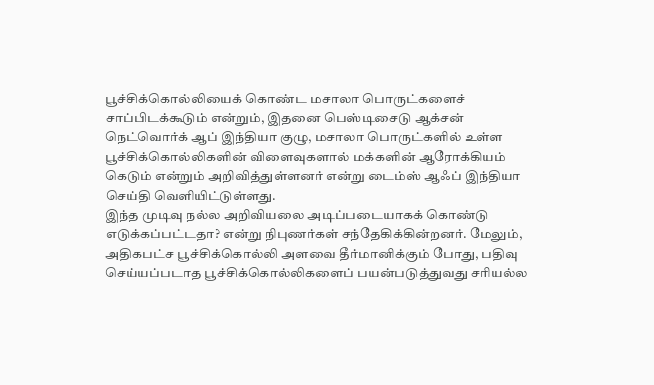பூச்சிக்கொல்லியைக் கொண்ட மசாலா பொருட்களைச் சாப்பிடக்கூடும் என்றும், இதனை பெஸ்டிசைடு ஆக்சன் நெட்வொர்க் ஆப் இந்தியா குழு, மசாலா பொருட்களில் உள்ள பூச்சிக்கொல்லிகளின் விளைவுகளால் மக்களின் ஆரோக்கியம் கெடும் என்றும் அறிவித்துள்ளனர் என்று டைம்ஸ் ஆஃப் இந்தியா செய்தி வெளியிட்டுள்ளது.
இந்த முடிவு நல்ல அறிவியலை அடிப்படையாகக் கொண்டு எடுக்கப்பட்டதா? என்று நிபுணர்கள் சந்தேகிக்கின்றனர். மேலும், அதிகபட்ச பூச்சிக்கொல்லி அளவை தீர்மானிக்கும் போது, பதிவு செய்யப்படாத பூச்சிக்கொல்லிகளைப் பயன்படுத்துவது சரியல்ல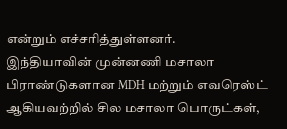என்றும் எச்சரித்துள்ளனர்.
இந்தியாவின் முன்னணி மசாலா பிராண்டுகளான MDH மற்றும் எவரெஸ்ட் ஆகியவற்றில் சில மசாலா பொருட்கள்,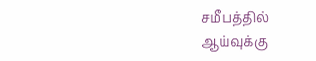சமீபத்தில் ஆய்வுக்கு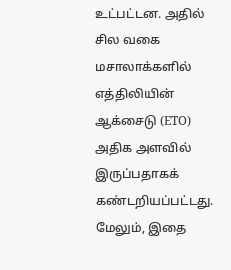உட்பட்டன. அதில் சில வகை மசாலாக்களில் எத்திலியின் ஆக்சைடு (ETO) அதிக அளவில் இருப்பதாகக் கண்டறியப்பட்டது. மேலும், இதை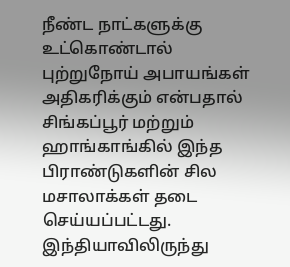நீண்ட நாட்களுக்கு உட்கொண்டால் புற்றுநோய் அபாயங்கள் அதிகரிக்கும் என்பதால் சிங்கப்பூர் மற்றும் ஹாங்காங்கில் இந்த பிராண்டுகளின் சில மசாலாக்கள் தடை செய்யப்பட்டது.
இந்தியாவிலிருந்து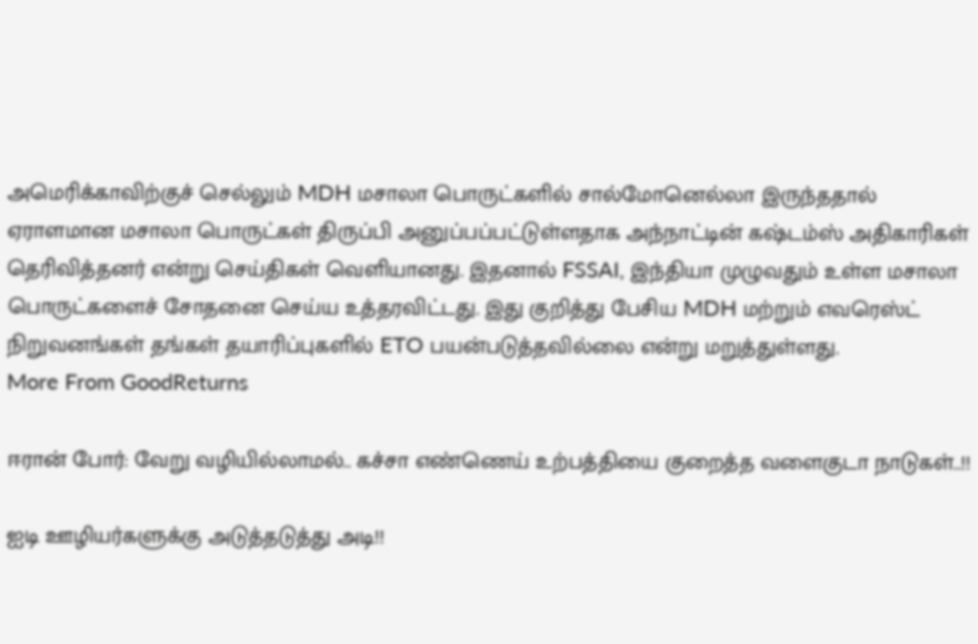அமெரிக்காவிற்குச் செல்லும் MDH மசாலா பொருட்களில் சால்மோனெல்லா இருந்ததால் ஏராளமான மசாலா பொருட்கள் திருப்பி அனுப்பப்பட்டுள்ளதாக அந்நாட்டின் கஷ்டம்ஸ் அதிகாரிகள் தெரிவித்தனர் என்று செய்திகள் வெளியானது. இதனால் FSSAI, இந்தியா முழுவதும் உள்ள மசாலா பொருட்களைச் சோதனை செய்ய உத்தரவிட்டது. இது குறித்து பேசிய MDH மற்றும் எவரெஸ்ட் நிறுவனங்கள் தங்கள் தயாரிப்புகளில் ETO பயன்படுத்தவில்லை என்று மறுத்துள்ளது.
More From GoodReturns

ஈரான் போர்: வேறு வழியில்லாமல்.. கச்சா எண்ணெய் உற்பத்தியை குறைத்த வளைகுடா நாடுகள்..!!

ஐடி ஊழியர்களுக்கு அடுத்தடுத்து அடி!!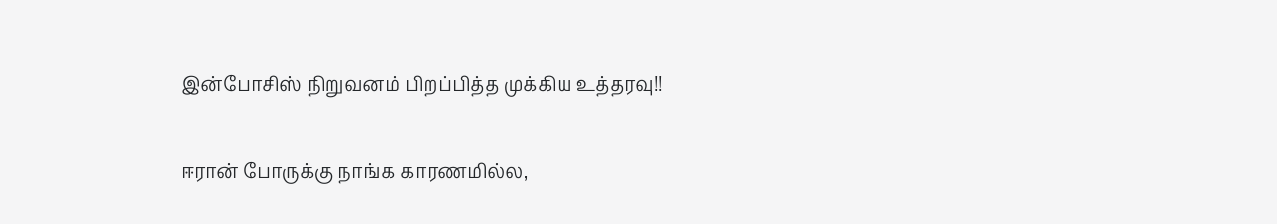இன்போசிஸ் நிறுவனம் பிறப்பித்த முக்கிய உத்தரவு!!

ஈரான் போருக்கு நாங்க காரணமில்ல,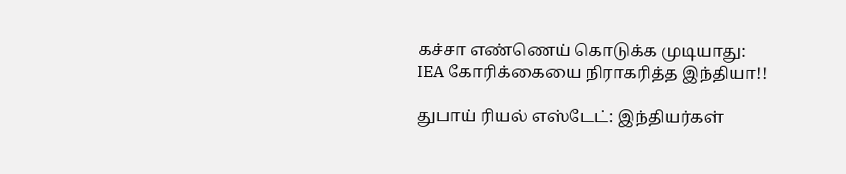கச்சா எண்ணெய் கொடுக்க முடியாது: IEA கோரிக்கையை நிராகரித்த இந்தியா!!

துபாய் ரியல் எஸ்டேட்: இந்தியர்கள்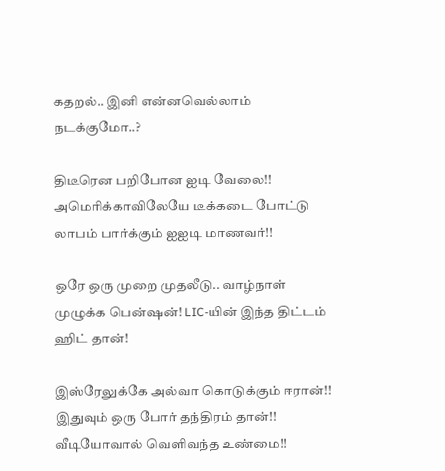கதறல்.. இனி என்னவெல்லாம் நடக்குமோ..?

திடீரென பறிபோன ஐடி வேலை!! அமெரிக்காவிலேயே டீக்கடை போட்டு லாபம் பார்க்கும் ஐஐடி மாணவர்!!

ஒரே ஒரு முறை முதலீடு.. வாழ்நாள் முழுக்க பென்ஷன்! LIC-யின் இந்த திட்டம் ஹிட் தான்!

இஸ்ரேலுக்கே அல்வா கொடுக்கும் ஈரான்!! இதுவும் ஒரு போர் தந்திரம் தான்!! வீடியோவால் வெளிவந்த உண்மை!!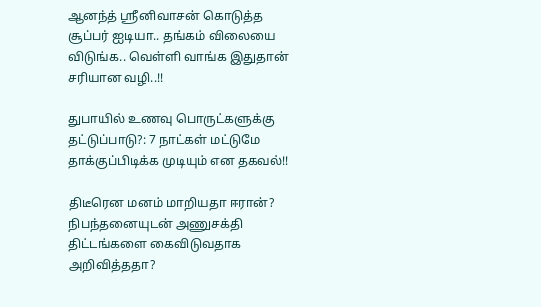ஆனந்த் ஸ்ரீனிவாசன் கொடுத்த சூப்பர் ஐடியா.. தங்கம் விலையை விடுங்க.. வெள்ளி வாங்க இதுதான் சரியான வழி..!!

துபாயில் உணவு பொருட்களுக்கு தட்டுப்பாடு?: 7 நாட்கள் மட்டுமே தாக்குப்பிடிக்க முடியும் என தகவல்!!

திடீரென மனம் மாறியதா ஈரான்? நிபந்தனையுடன் அணுசக்தி திட்டங்களை கைவிடுவதாக அறிவித்ததா?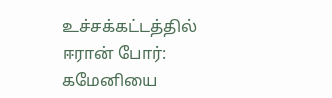உச்சக்கட்டத்தில் ஈரான் போர்: கமேனியை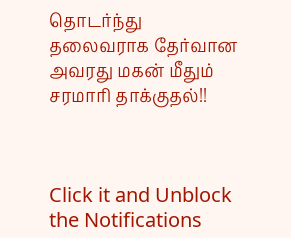தொடர்ந்து தலைவராக தேர்வான அவரது மகன் மீதும் சரமாரி தாக்குதல்!!



Click it and Unblock the Notifications